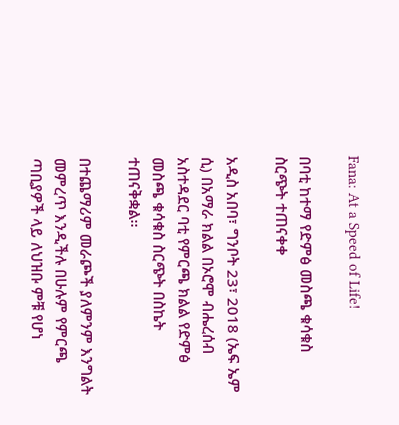Fana: At a Speed of Life!

በባቲ ከተማ የድምፅ መስጫ ቁሳቁስ ስርጭት ተጠናቀቀ

አዲስ አበባ፣ ግንቦት 23፣ 2018 (ኤፍ ኤም ሲ) በአማራ ክልል በኦሮሞ ብሔረሰብ አስተዳደር ባቲ የምርጫ ክልል የድምፅ መስጫ ቁሳቁስ ስርጭት በስኬት ተጠናቅቋል፡፡

በተጨማሪም መራጮች ያለምንም እንግልት መምረጥ እንዲችሉ በሁሉም የምርጫ ጣቢያዎች ላይ ለህዝቡ ምቹ የሆነ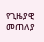የጊዜያዊ መጠለያ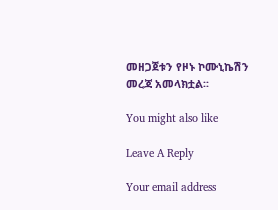መዘጋጀቱን የዞኑ ኮሙኒኬሽን መረጃ አመላክቷል፡፡

You might also like

Leave A Reply

Your email address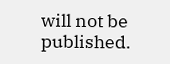will not be published.